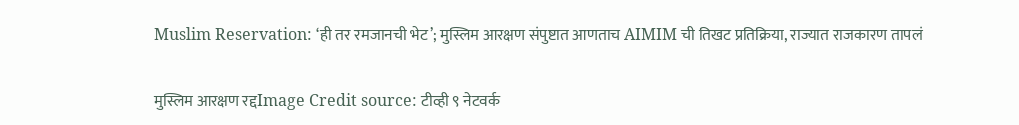Muslim Reservation: ‘ही तर रमजानची भेट’; मुस्लिम आरक्षण संपुष्टात आणताच AIMIM ची तिखट प्रतिक्रिया, राज्यात राजकारण तापलं

मुस्लिम आरक्षण रद्दImage Credit source: टीव्ही ९ नेटवर्क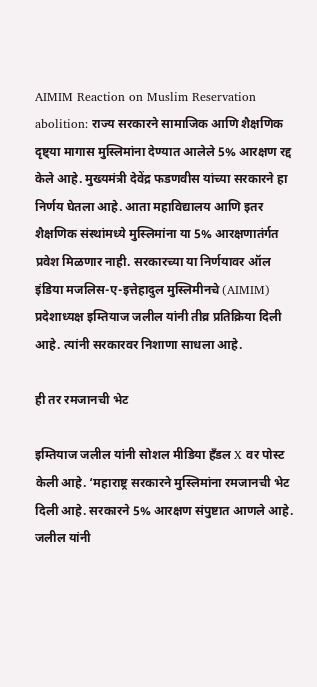AIMIM Reaction on Muslim Reservation abolition: राज्य सरकारने सामाजिक आणि शैक्षणिक दृष्ट्या मागास मुस्लिमांना देण्यात आलेले 5% आरक्षण रद्द केले आहे. मुख्यमंत्री देवेंद्र फडणवीस यांच्या सरकारने हा निर्णय घेतला आहे. आता महाविद्यालय आणि इतर शैक्षणिक संस्थांमध्ये मुस्लिमांना या 5% आरक्षणातंर्गत प्रवेश मिळणार नाही. सरकारच्या या निर्णयावर ऑल इंडिया मजलिस-ए-इत्तेहादुल मुस्लिमीनचे (AIMIM) प्रदेशाध्यक्ष इम्तियाज जलील यांनी तीव्र प्रतिक्रिया दिली आहे. त्यांनी सरकारवर निशाणा साधला आहे.

ही तर रमजानची भेट

इम्तियाज जलील यांनी सोशल मीडिया हँडल X वर पोस्ट केली आहे. ‘महाराष्ट्र सरकारने मुस्लिमांना रमजानची भेट दिली आहे. सरकारने 5% आरक्षण संपुष्टात आणले आहे. जलील यांनी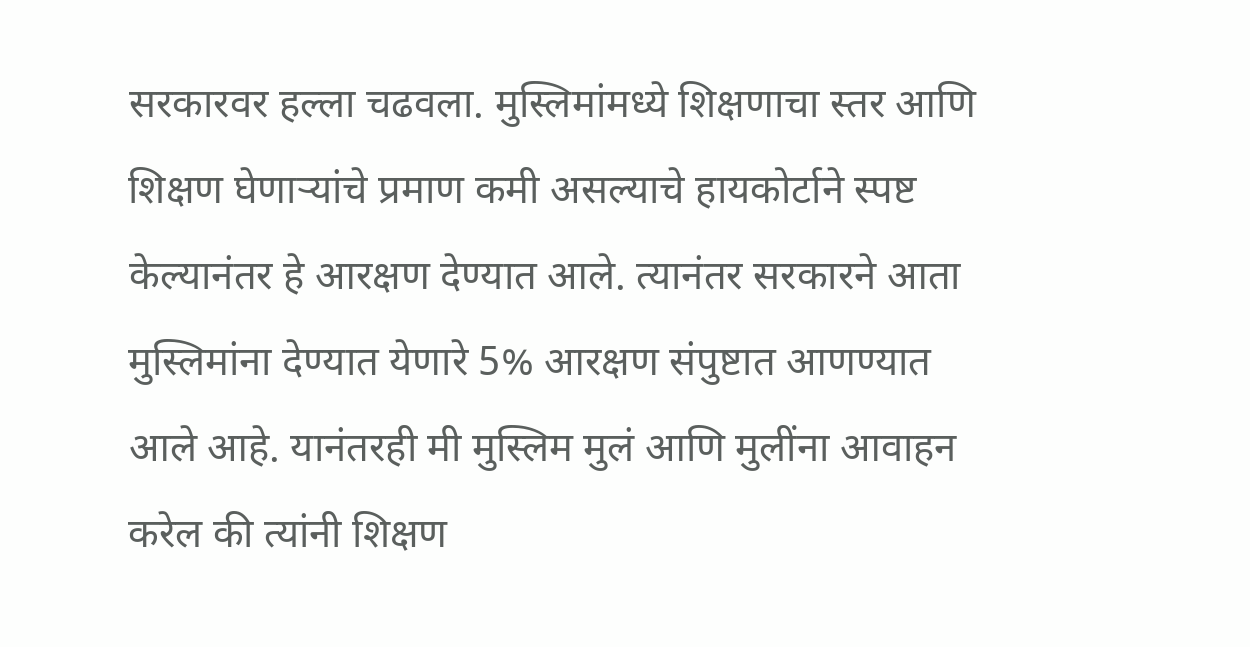सरकारवर हल्ला चढवला. मुस्लिमांमध्ये शिक्षणाचा स्तर आणि शिक्षण घेणाऱ्यांचे प्रमाण कमी असल्याचे हायकोर्टाने स्पष्ट केल्यानंतर हे आरक्षण देण्यात आले. त्यानंतर सरकारने आता मुस्लिमांना देण्यात येणारे 5% आरक्षण संपुष्टात आणण्यात आले आहे. यानंतरही मी मुस्लिम मुलं आणि मुलींना आवाहन करेल की त्यांनी शिक्षण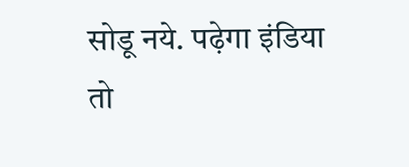सोडू नये. पढ़ेगा इंडिया तो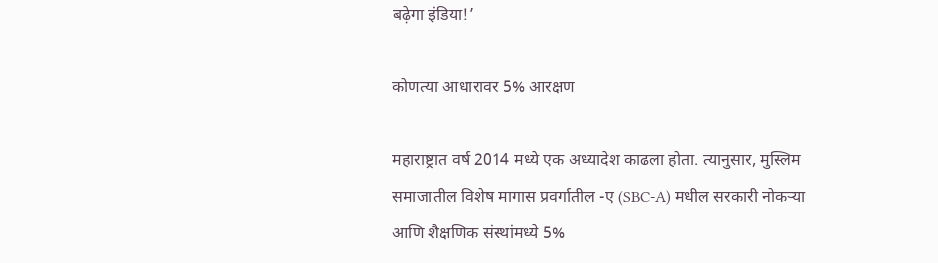बढ़ेगा इंडिया!’

कोणत्या आधारावर 5% आरक्षण

महाराष्ट्रात वर्ष 2014 मध्ये एक अध्यादेश काढला होता. त्यानुसार, मुस्लिम समाजातील विशेष मागास प्रवर्गातील -ए (SBC-A) मधील सरकारी नोकऱ्या आणि शैक्षणिक संस्थांमध्ये 5%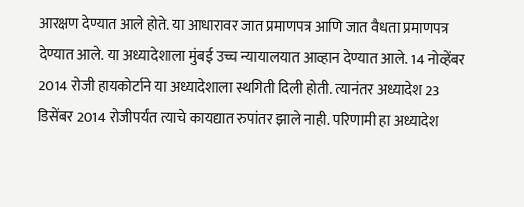आरक्षण देण्यात आले होते. या आधारावर जात प्रमाणपत्र आणि जात वैधता प्रमाणपत्र देण्यात आले. या अध्यादेशाला मुंबई उच्च न्यायालयात आव्हान देण्यात आले. 14 नोव्हेंबर 2014 रोजी हायकोर्टाने या अध्यादेशाला स्थगिती दिली होती. त्यानंतर अध्यादेश 23 डिसेंबर 2014 रोजीपर्यंत त्याचे कायद्यात रुपांतर झाले नाही. परिणामी हा अध्यादेश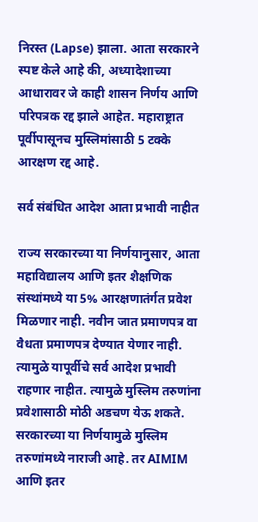निरस्त (Lapse) झाला. आता सरकारने स्पष्ट केले आहे की, अध्यादेशाच्या आधारावर जे काही शासन निर्णय आणि परिपत्रक रद्द झाले आहेत. महाराष्ट्रात पूर्वीपासूनच मुस्लिमांसाठी 5 टक्के आरक्षण रद्द आहे.

सर्व संबंधित आदेश आता प्रभावी नाहीत

राज्य सरकारच्या या निर्णयानुसार, आता महाविद्यालय आणि इतर शैक्षणिक संस्थांमध्ये या 5% आरक्षणातंर्गत प्रवेश मिळणार नाही. नवीन जात प्रमाणपत्र वा वैधता प्रमाणपत्र देण्यात येणार नाही. त्यामुळे यापूर्वीचे सर्व आदेश प्रभावी राहणार नाहीत. त्यामुळे मुस्लिम तरुणांना प्रवेशासाठी मोठी अडचण येऊ शकते. सरकारच्या या निर्णयामुळे मुस्लिम तरुणांमध्ये नाराजी आहे. तर AIMIM आणि इतर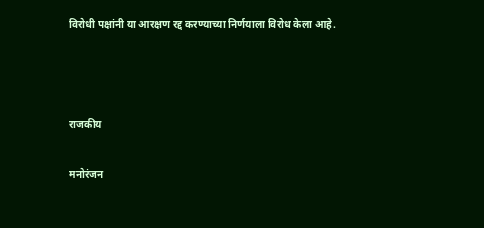विरोधी पक्षांनी या आरक्षण रद्द करण्याच्या निर्णयाला विरोध केला आहे.



राजकीय

मनोरंजन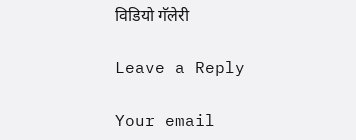विडियो गॅलेरी

Leave a Reply

Your email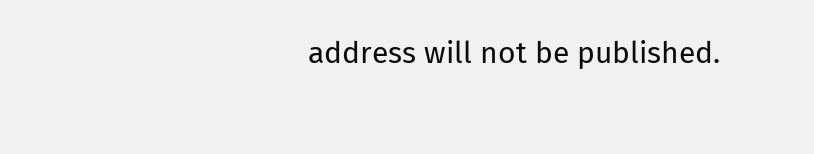address will not be published.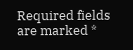Required fields are marked *